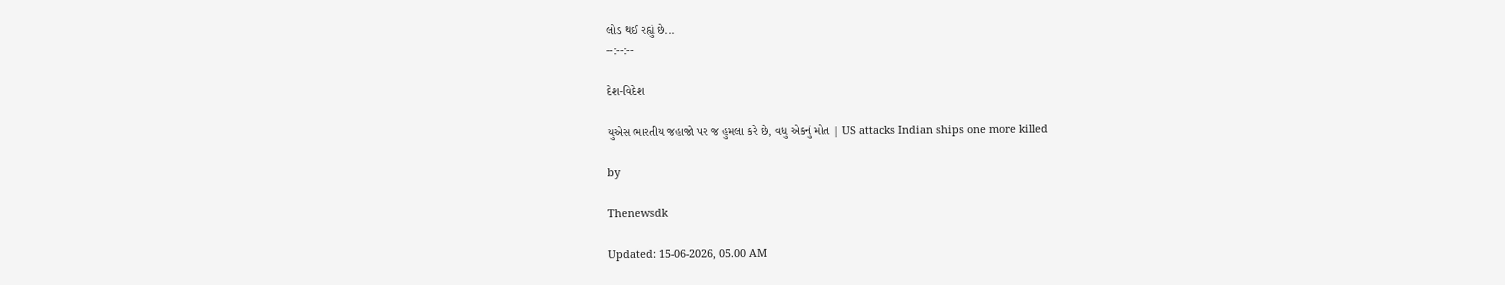લોડ થઈ રહ્યું છે...
--:--:--

દેશ-વિદેશ

યુએસ ભારતીય જહાજો પર જ હુમલા કરે છે, વધુ એકનું મોત | US attacks Indian ships one more killed

by

Thenewsdk

Updated: 15-06-2026, 05.00 AM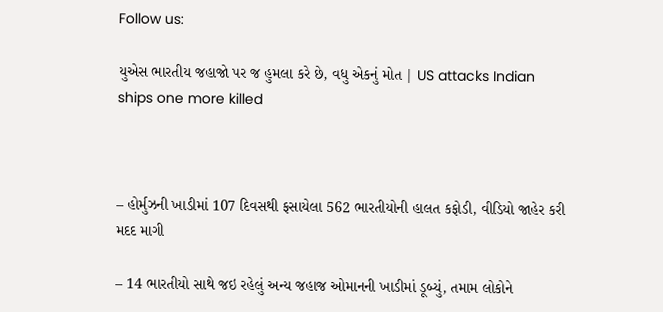Follow us:

યુએસ ભારતીય જહાજો પર જ હુમલા કરે છે, વધુ એકનું મોત | US attacks Indian ships one more killed



– હોર્મુઝની ખાડીમાં 107 દિવસથી ફસાયેલા 562 ભારતીયોની હાલત કફોડી, વીડિયો જાહેર કરી મદદ માગી

– 14 ભારતીયો સાથે જઇ રહેલું અન્ય જહાજ ઓમાનની ખાડીમાં ડૂબ્યું, તમામ લોકોને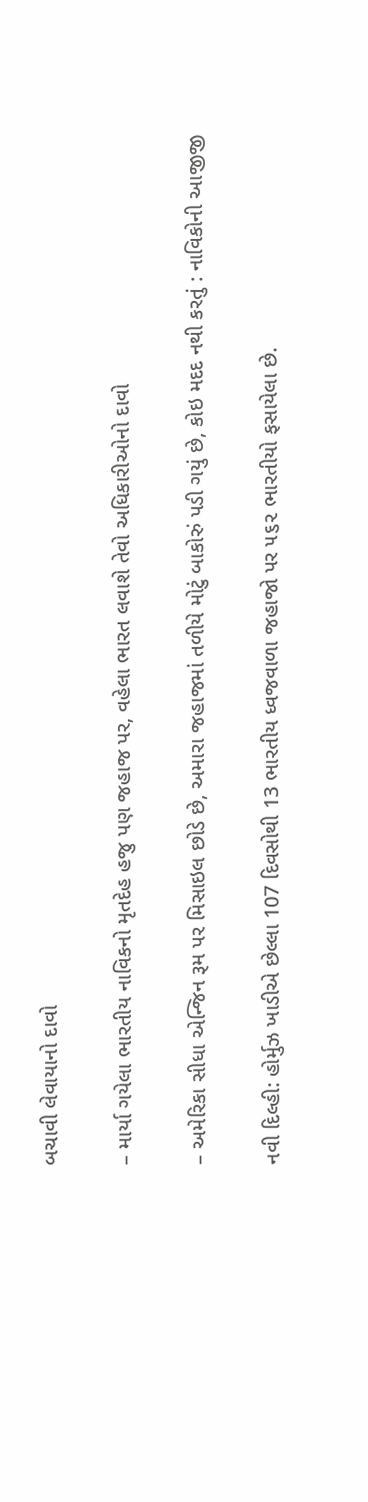બચાવી લેવાયાનો દાવો

– માર્યા ગયેલા ભારતીય નાવિકનો મૃતદેહ હજુ પણ જહાજ પર, વહેલા ભારત લવાશે તેવો અધિકારીઓનો દાવો

– અમેરિકા સીધા એન્જિન રૂમ પર મિસાઇલ છોડે છે, અમારા જહાજમાં તળીયે મોટું બાકોરું પડી ગયું છે, કોઇ મદદ નથી કરતું : નાવિકોની આજીજી

નવી દિલ્હી: હોર્મુઝ ખાડીએ છેલ્લા 107 દિવસોથી 13 ભારતીય ધ્વજવાળા જહાજો પર ૫૬૨ ભારતીયો ફસાયેલા છે.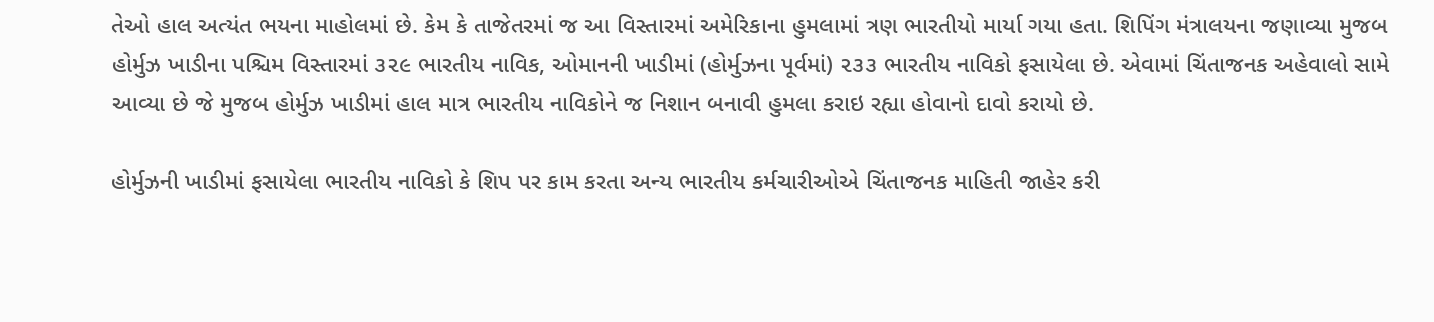તેઓ હાલ અત્યંત ભયના માહોલમાં છે. કેમ કે તાજેતરમાં જ આ વિસ્તારમાં અમેરિકાના હુમલામાં ત્રણ ભારતીયો માર્યા ગયા હતા. શિપિંગ મંત્રાલયના જણાવ્યા મુજબ હોર્મુઝ ખાડીના પશ્ચિમ વિસ્તારમાં ૩૨૯ ભારતીય નાવિક, ઓમાનની ખાડીમાં (હોર્મુઝના પૂર્વમાં) ૨૩૩ ભારતીય નાવિકો ફસાયેલા છે. એવામાં ચિંતાજનક અહેવાલો સામે આવ્યા છે જે મુજબ હોર્મુઝ ખાડીમાં હાલ માત્ર ભારતીય નાવિકોને જ નિશાન બનાવી હુમલા કરાઇ રહ્યા હોવાનો દાવો કરાયો છે.

હોર્મુઝની ખાડીમાં ફસાયેલા ભારતીય નાવિકો કે શિપ પર કામ કરતા અન્ય ભારતીય કર્મચારીઓએ ચિંતાજનક માહિતી જાહેર કરી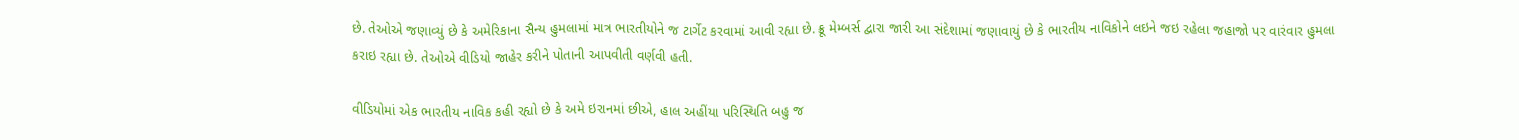છે. તેઓએ જણાવ્યું છે કે અમેરિકાના સૈન્ય હુમલામાં માત્ર ભારતીયોને જ ટાર્ગેટ કરવામાં આવી રહ્યા છે. ક્રૂ મેમ્બર્સ દ્વારા જારી આ સંદેશામાં જણાવાયું છે કે ભારતીય નાવિકોને લઇને જઇ રહેલા જહાજો પર વારંવાર હુમલા કરાઇ રહ્યા છે. તેઓએ વીડિયો જાહેર કરીને પોતાની આપવીતી વર્ણવી હતી.

વીડિયોમાં એક ભારતીય નાવિક કહી રહ્યો છે કે અમે ઇરાનમાં છીએ, હાલ અહીંયા પરિસ્થિતિ બહુ જ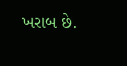ખરાબ છે.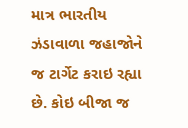માત્ર ભારતીય ઝંડાવાળા જહાજોને જ ટાર્ગેટ કરાઇ રહ્યા છે. કોઇ બીજા જ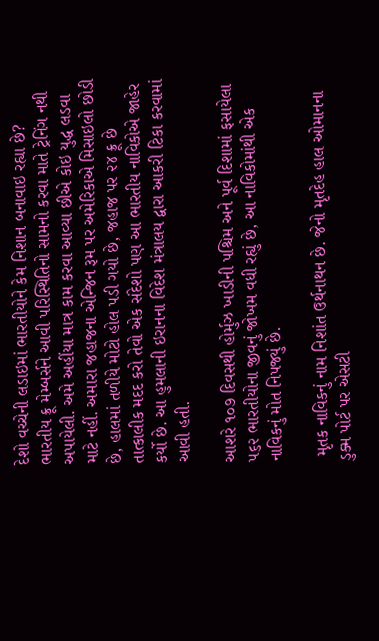દેશો વચ્ચેની લડાઇમાં ભારતીયોને કેમ નિશાન બનાવાઇ રહ્યા છે? ભારતીય ક્રૂ મેમ્બર્સને આવી પરિસ્થિતિનો સામનો કરવા માતે ટ્રેનિંગ નથી અપાયેલી. અમે અહીંયા માત્ર કામ કરવા આવ્યા છીએ કોઇ યુદ્ધ લડવા માટે નહીં. અમારા જહાજના એન્જિન રૂમ પર અમેરિકાએ મિસાઇલો છોડી છે, હાલમાં તળીયે મોટો હોલ પડી ગયો છે, જહાજ પર ૨૪ ક્રૂ છે તાત્કાલીક મદદ કરો તેવો એક સંદેશો પણ આ ભારતીય નાવિકોએ જાહેર કર્યો છે. આ હુમલાની ઇરાનના વિદેશ મંત્રાલય દ્વારા આકરી ટિકા કરવામાં આવી હતી.

આશરે ૧૦૭ દિવસથી હોર્મુઝ ખાડીની પશ્ચિમ અને પૂર્વ દિશામાં ફસાયેલા ૫૬૨ ભારતીયોના જીવનું જોખમ વધી રહ્યું છે, આ નાવિકોમાંથી એક નાવિકનું મોત નિપજ્યું છે.

 મૃતક નાવિકનું નામ નિશાંત ઉર્થનાથન છે. જેનો મૃતદેહ હાલ ઓમાનના ડુક્મ પોર્ટ પર એસટી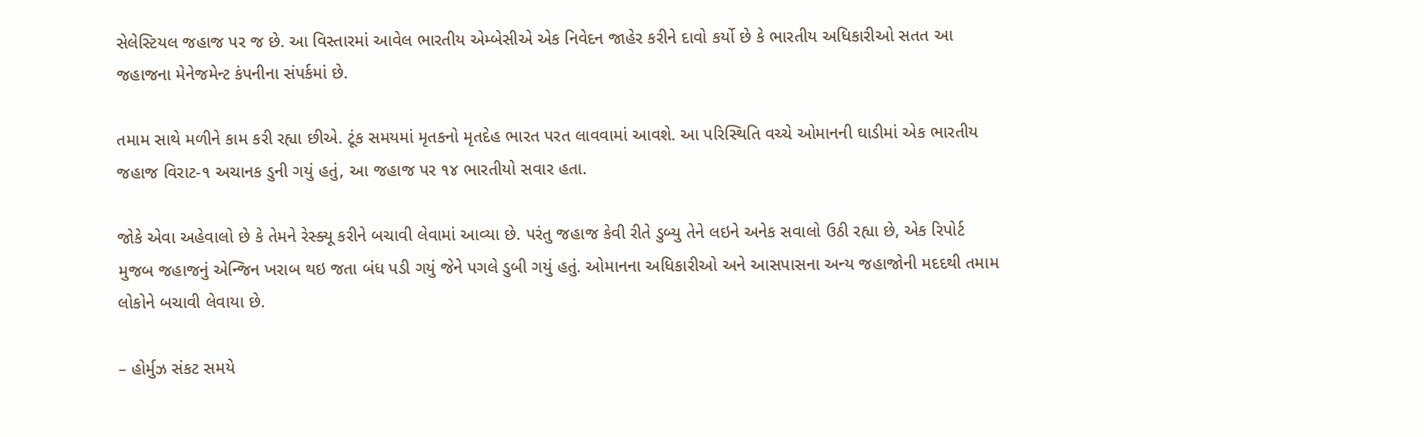સેલેસ્ટિયલ જહાજ પર જ છે. આ વિસ્તારમાં આવેલ ભારતીય એમ્બેસીએ એક નિવેદન જાહેર કરીને દાવો કર્યો છે કે ભારતીય અધિકારીઓ સતત આ જહાજના મેનેજમેન્ટ કંપનીના સંપર્કમાં છે.

તમામ સાથે મળીને કામ કરી રહ્યા છીએ. ટૂંક સમયમાં મૃતકનો મૃતદેહ ભારત પરત લાવવામાં આવશે. આ પરિસ્થિતિ વચ્ચે ઓમાનની ઘાડીમાં એક ભારતીય જહાજ વિરાટ-૧ અચાનક ડુની ગયું હતું, આ જહાજ પર ૧૪ ભારતીયો સવાર હતા.

જોકે એવા અહેવાલો છે કે તેમને રેસ્ક્યૂ કરીને બચાવી લેવામાં આવ્યા છે. પરંતુ જહાજ કેવી રીતે ડુબ્યુ તેને લઇને અનેક સવાલો ઉઠી રહ્યા છે, એક રિપોર્ટ મુજબ જહાજનું એન્જિન ખરાબ થઇ જતા બંધ પડી ગયું જેને પગલે ડુબી ગયું હતું. ઓમાનના અધિકારીઓ અને આસપાસના અન્ય જહાજોની મદદથી તમામ લોકોને બચાવી લેવાયા છે.

– હોર્મુઝ સંકટ સમયે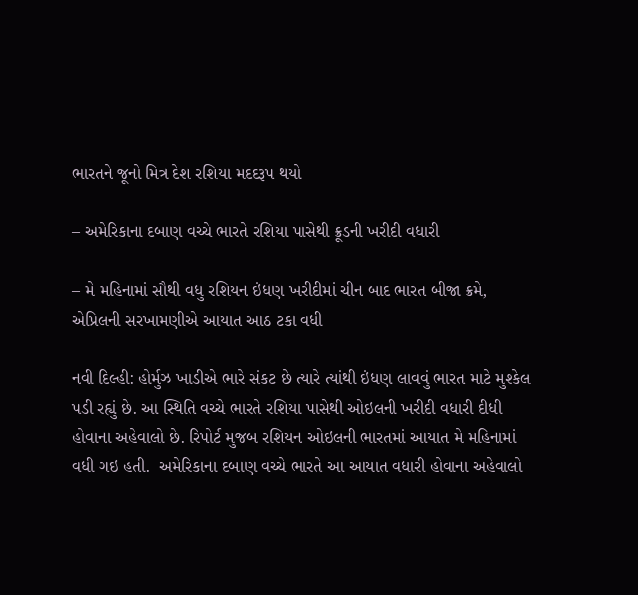ભારતને જૂનો મિત્ર દેશ રશિયા મદદરૂપ થયો

– અમેરિકાના દબાણ વચ્ચે ભારતે રશિયા પાસેથી ક્રૂડની ખરીદી વધારી

– મે મહિનામાં સૌથી વધુ રશિયન ઇંધણ ખરીદીમાં ચીન બાદ ભારત બીજા ક્રમે, એપ્રિલની સરખામણીએ આયાત આઠ ટકા વધી

નવી દિલ્હી: હોર્મુઝ ખાડીએ ભારે સંકટ છે ત્યારે ત્યાંથી ઇંધણ લાવવું ભારત માટે મુશ્કેલ પડી રહ્યું છે. આ સ્થિતિ વચ્ચે ભારતે રશિયા પાસેથી ઓઇલની ખરીદી વધારી દીધી હોવાના અહેવાલો છે. રિપોર્ટ મુજબ રશિયન ઓઇલની ભારતમાં આયાત મે મહિનામાં વધી ગઇ હતી.  અમેરિકાના દબાણ વચ્ચે ભારતે આ આયાત વધારી હોવાના અહેવાલો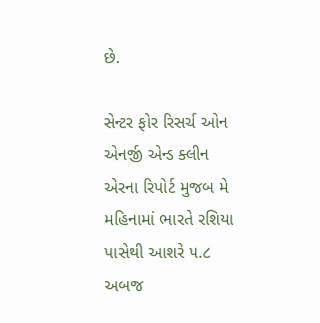છે.

સેન્ટર ફોર રિસર્ચ ઓન એનર્જી એન્ડ ક્લીન એરના રિપોર્ટ મુજબ મે મહિનામાં ભારતે રશિયા પાસેથી આશરે ૫.૮ અબજ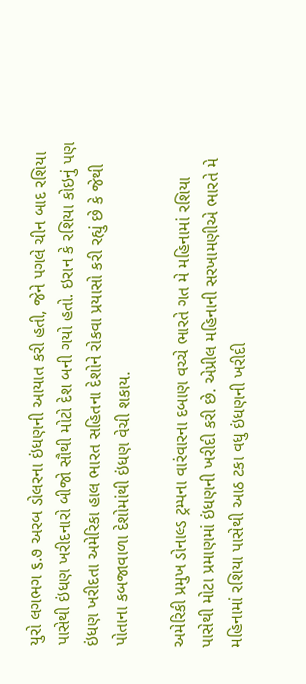યુરો લગભગ ૬.૭ અરબ ડોલરના ઇંધણની આયાત કરી હતી, જેને પગલે ચીન બાદ રશિયા પાસેથી ઇંધણ ખરીદનારો બીજો સૌથી મોટો દેશ બની ગયો હતો. ઇરાન કે રશિયા કોઇનું પણ ઇંધણ ખરીદતા અમેરિકા હાલ ભારત સહિતના દેશોને રોકવા પ્રયાસો કરી રહ્યું છે કે જેથી પોતાના કબજાવાળા દેશોમાંથી ઇંધણ વેચી શકાય.

અમેરિકી પ્રમુખ ડોનાલ્ડ ટ્રમ્પના વારંવારના દબાણ વચ્ચે ભારતે ગત મે મહિનામાં રશિયા પાસેથી મોટા પ્રમાણમાં ઇંધણની ખરીદી કરી છે. એપ્રીલ મહિનાની સરખામણીએ ભારતે મે મહિનામાં રશિયા પાસેથી આઠ ટકા વધુ ઇંધણની ખરીદી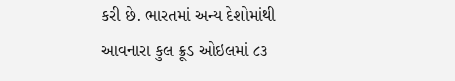કરી છે. ભારતમાં અન્ય દેશોમાંથી આવનારા કુલ ક્રૂડ ઓઇલમાં ૮૩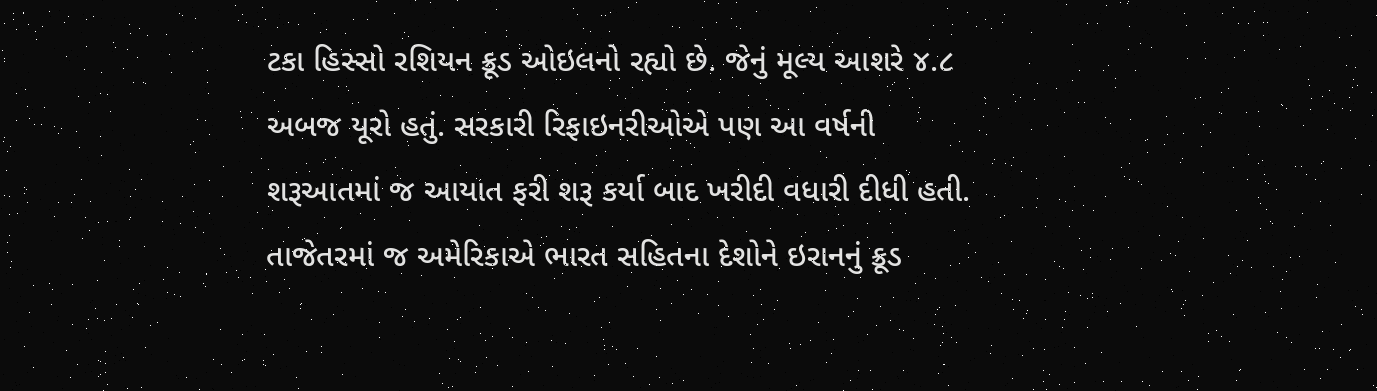ટકા હિસ્સો રશિયન ક્રૂડ ઓઇલનો રહ્યો છે. જેનું મૂલ્ય આશરે ૪.૮ અબજ યૂરો હતું. સરકારી રિફાઇનરીઓએ પણ આ વર્ષની શરૂઆતમાં જ આયાત ફરી શરૂ કર્યા બાદ ખરીદી વધારી દીધી હતી. તાજેતરમાં જ અમેરિકાએ ભારત સહિતના દેશોને ઇરાનનું ક્રૂડ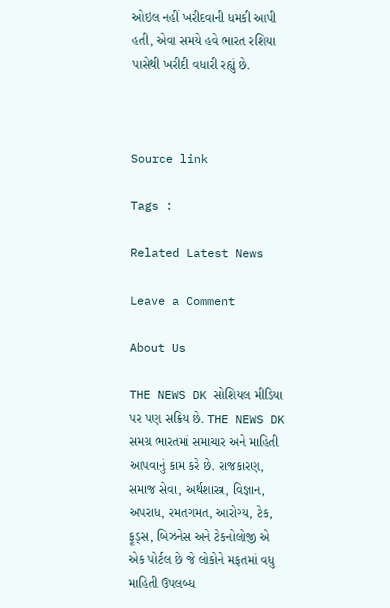ઓઇલ નહીં ખરીદવાની ધમકી આપી હતી, એવા સમયે હવે ભારત રશિયા પાસેથી ખરીદી વધારી રહ્યું છે.



Source link

Tags :

Related Latest News

Leave a Comment

About Us

THE NEWS DK સોશિયલ મીડિયા પર પણ સક્રિય છે. THE NEWS DK સમગ્ર ભારતમાં સમાચાર અને માહિતી આપવાનું કામ કરે છે. રાજકારણ, સમાજ સેવા, અર્થશાસ્ત્ર, વિજ્ઞાન, અપરાધ, રમતગમત, આરોગ્ય, ટેક, ફૂડ્સ, બિઝનેસ અને ટેકનોલોજી એ એક પોર્ટલ છે જે લોકોને મફતમાં વધુ માહિતી ઉપલબ્ધ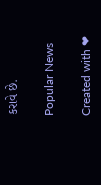કરાવે છે.

Popular News

Created with ❤